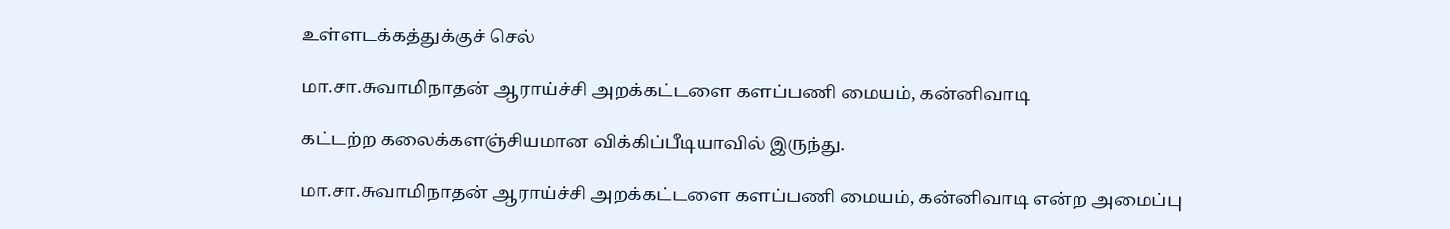உள்ளடக்கத்துக்குச் செல்

மா.சா.சுவாமிநாதன் ஆராய்ச்சி அறக்கட்டளை களப்பணி மையம், கன்னிவாடி

கட்டற்ற கலைக்களஞ்சியமான விக்கிப்பீடியாவில் இருந்து.

மா.சா.சுவாமிநாதன் ஆராய்ச்சி அறக்கட்டளை களப்பணி மையம், கன்னிவாடி என்ற அமைப்பு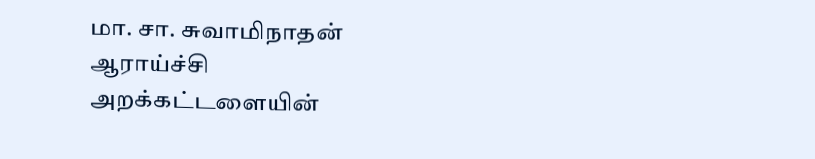மா. சா. சுவாமிநாதன் ஆராய்ச்சி அறக்கட்டளையின்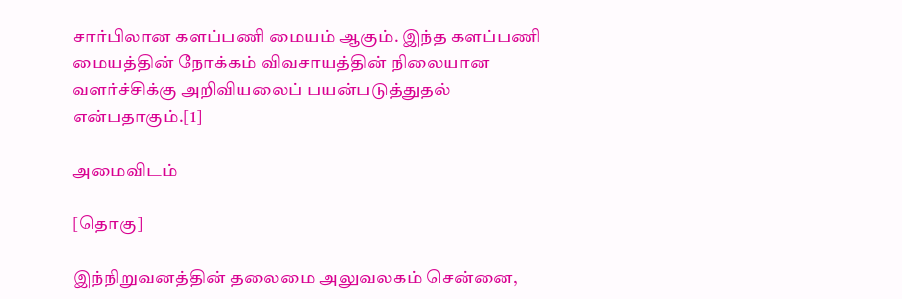சார்பிலான களப்பணி மையம் ஆகும். இந்த களப்பணி மையத்தின் நோக்கம் விவசாயத்தின் நிலையான வளர்ச்சிக்கு அறிவியலைப் பயன்படுத்துதல் என்பதாகும்.[1]

அமைவிடம்

[தொகு]

இந்நிறுவனத்தின் தலைமை அலுவலகம் சென்னை,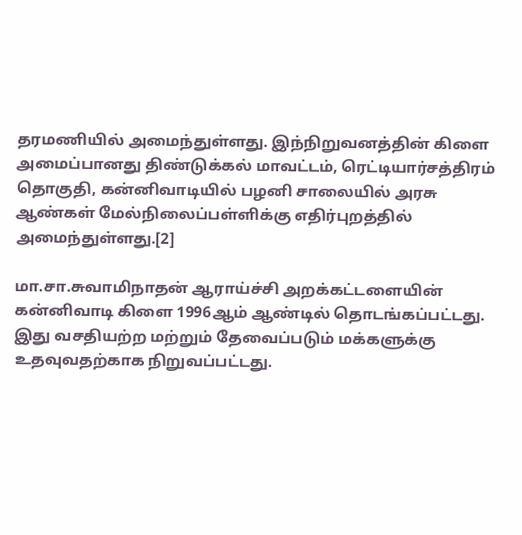தரமணியில் அமைந்துள்ளது. இந்நிறுவனத்தின் கிளை அமைப்பானது திண்டுக்கல் மாவட்டம், ரெட்டியார்சத்திரம் தொகுதி, கன்னிவாடியில் பழனி சாலையில் அரசு ஆண்கள் மேல்நிலைப்பள்ளிக்கு எதிர்புறத்தில் அமைந்துள்ளது.[2]

மா.சா.சுவாமிநாதன் ஆராய்ச்சி அறக்கட்டளையின் கன்னிவாடி கிளை 1996ஆம் ஆண்டில் தொடங்கப்பட்டது. இது வசதியற்ற மற்றும் தேவைப்படும் மக்களுக்கு உதவுவதற்காக நிறுவப்பட்டது.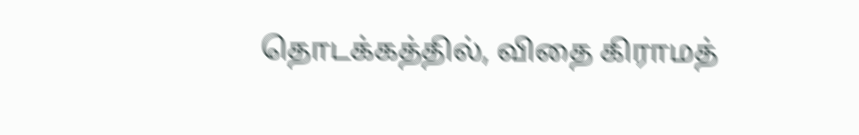தொடக்கத்தில், விதை கிராமத்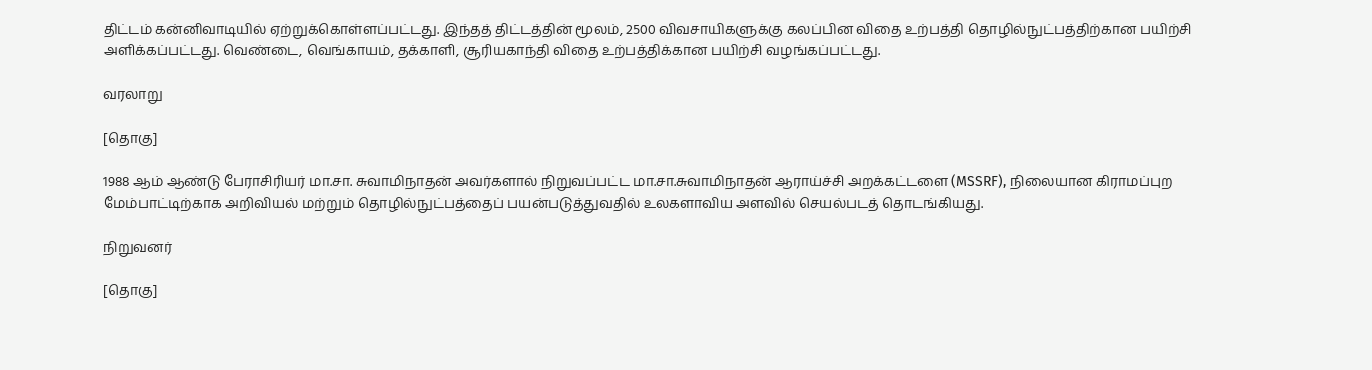திட்டம் கன்னிவாடியில் ஏற்றுக்கொள்ளப்பட்டது. இந்தத் திட்டத்தின் மூலம், 2500 விவசாயிகளுக்கு கலப்பின விதை உற்பத்தி தொழில்நுட்பத்திற்கான பயிற்சி அளிக்கப்பட்டது. வெண்டை, வெங்காயம், தக்காளி, சூரியகாந்தி விதை உற்பத்திக்கான பயிற்சி வழங்கப்பட்டது.

வரலாறு

[தொகு]

1988 ஆம் ஆண்டு பேராசிரியர் மா.சா. சுவாமிநாதன் அவர்களால் நிறுவப்பட்ட மா.சா.சுவாமிநாதன் ஆராய்ச்சி அறக்கட்டளை (MSSRF), நிலையான கிராமப்புற மேம்பாட்டிற்காக அறிவியல் மற்றும் தொழில்நுட்பத்தைப் பயன்படுத்துவதில் உலகளாவிய அளவில் செயல்படத் தொடங்கியது.

நிறுவனர்

[தொகு]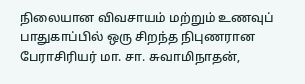நிலையான விவசாயம் மற்றும் உணவுப் பாதுகாப்பில் ஒரு சிறந்த நிபுணரான பேராசிரியர் மா. சா. சுவாமிநாதன்,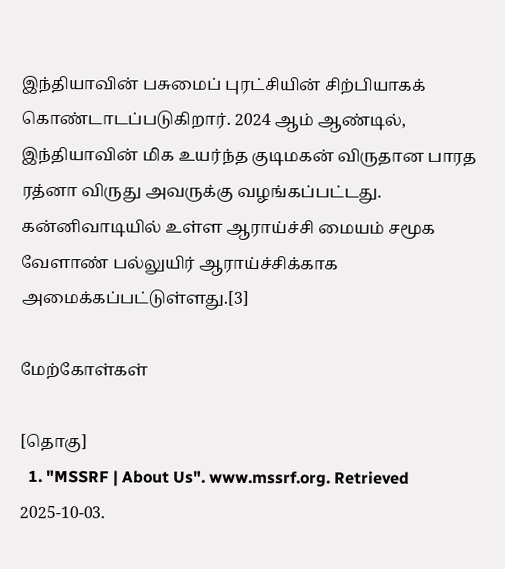இந்தியாவின் பசுமைப் புரட்சியின் சிற்பியாகக் கொண்டாடப்படுகிறார். 2024 ஆம் ஆண்டில், இந்தியாவின் மிக உயர்ந்த குடிமகன் விருதான பாரத ரத்னா விருது அவருக்கு வழங்கப்பட்டது. கன்னிவாடியில் உள்ள ஆராய்ச்சி மையம் சமூக வேளாண் பல்லுயிர் ஆராய்ச்சிக்காக அமைக்கப்பட்டுள்ளது.[3]

மேற்கோள்கள்

[தொகு]
  1. "MSSRF | About Us". www.mssrf.org. Retrieved 2025-10-03.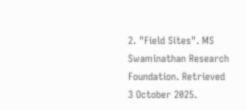2. "Field Sites". MS Swaminathan Research Foundation. Retrieved 3 October 2025.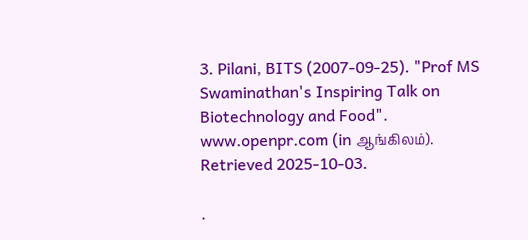3. Pilani, BITS (2007-09-25). "Prof MS Swaminathan's Inspiring Talk on Biotechnology and Food". www.openpr.com (in ஆங்கிலம்). Retrieved 2025-10-03.

.